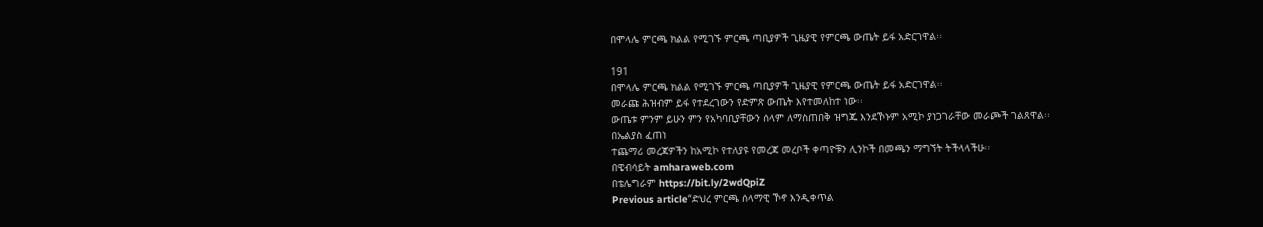በሞላሌ ምርጫ ክልል የሚገኙ ምርጫ ጣቢያዎች ጊዜያዊ የምርጫ ውጤት ይፋ አድርገዋል፡፡

191
በሞላሌ ምርጫ ክልል የሚገኙ ምርጫ ጣቢያዎች ጊዜያዊ የምርጫ ውጤት ይፋ አድርገዋል፡፡
መራጩ ሕዝብም ይፋ የተደረገውን የድምጽ ውጤት እየተመለከተ ነው፡፡
ውጤቱ ምንም ይሁን ምን የአካባቢያቸውን ሰላም ለማስጠበቅ ዝግጁ እንደኾኑም አሚኮ ያነጋገራቸው መራጮች ገልጸዋል፡፡
በኤልያስ ፈጠነ
ተጨማሪ መረጃዎችን ከአሚኮ የተለያዩ የመረጃ መረቦች ቀጣዮቹን ሊንኮች በመጫን ማግኘት ትችላላችሁ፡፡
በዌብሳይት amharaweb.com
በቴሌግራም https://bit.ly/2wdQpiZ
Previous article“ድህረ ምርጫ ሰላማዊ ኾኖ እንዲቀጥል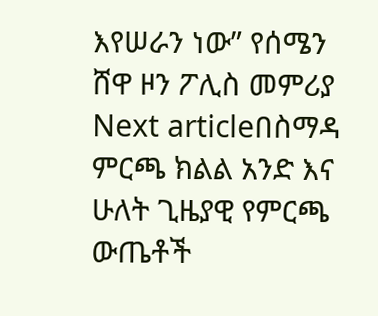እየሠራን ነው” የሰሜን ሸዋ ዞን ፖሊስ መምሪያ
Next articleበስማዳ ምርጫ ክልል አንድ እና ሁለት ጊዜያዊ የምርጫ ውጤቶች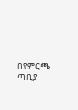በየምርጫ ጣቢያ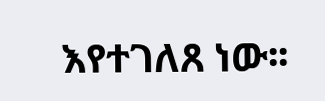እየተገለጸ ነው፡፡